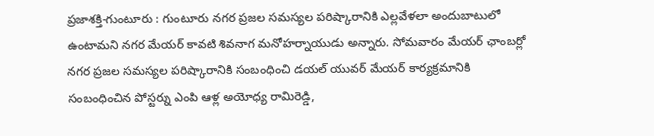ప్రజాశక్తి-గుంటూరు : గుంటూరు నగర ప్రజల సమస్యల పరిష్కారానికి ఎల్లవేళలా అందుబాటులో ఉంటామని నగర మేయర్ కావటి శివనాగ మనోహర్నాయుడు అన్నారు. సోమవారం మేయర్ ఛాంబర్లో నగర ప్రజల సమస్యల పరిష్కారానికి సంబంధించి డయల్ యువర్ మేయర్ కార్యక్రమానికి సంబంధించిన పోస్టర్ను ఎంపి ఆళ్ల అయోధ్య రామిరెడ్డి,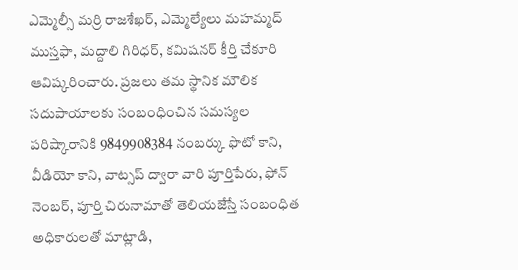ఎమ్మెల్సీ మర్రి రాజశేఖర్, ఎమ్మెల్యేలు మహమ్మద్ ముస్తఫా, మద్దాలి గిరిధర్, కమిషనర్ కీర్తి చేకూరి ఆవిష్కరించారు. ప్రజలు తమ స్థానిక మౌలిక సదుపాయాలకు సంబంధించిన సమస్యల పరిష్కారానికి 9849908384 నంబర్కు ఫొటో కాని, వీడియో కాని, వాట్సప్ ద్వారా వారి పూర్తిపేరు, ఫోన్ నెంబర్, పూర్తి చిరునామాతో తెలియజేస్తే సంబంధిత అధికారులతో మాట్లాడి,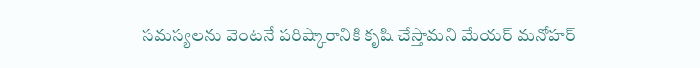సమస్యలను వెంటనే పరిష్కారానికి కృషి చేస్తామని మేయర్ మనోహర్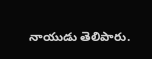నాయుడు తెలిపారు.